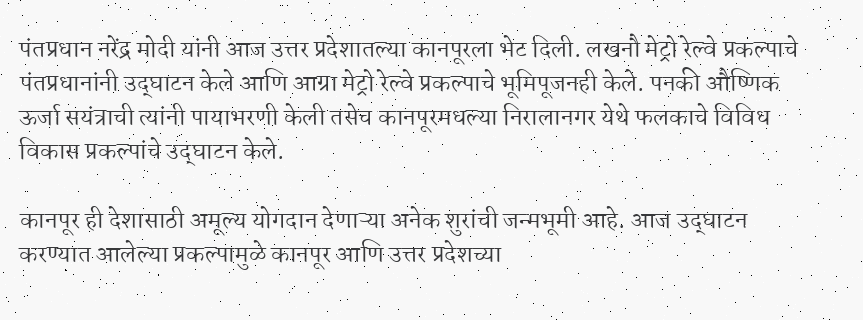पंतप्रधान नरेंद्र मोदी यांनी आज उत्तर प्रदेशातल्या कानपूरला भेट दिली. लखनौ मेट्रो रेल्वे प्रकल्पाचे पंतप्रधानांनी उद्‌घाटन केले आणि आग्रा मेट्रो रेल्वे प्रकल्पाचे भूमिपूजनही केले. पनकी औष्णिक ऊर्जा सयंत्राची त्यांनी पायाभरणी केली तसेच कानपूरमधल्या निरालानगर येथे फलकाचे विविध विकास प्रकल्पांचे उद्‌घाटन केले.

कानपूर ही देशासाठी अमूल्य योगदान देणाऱ्या अनेक शुरांची जन्मभूमी आहे. आज उद्‌घाटन करण्यात आलेल्या प्रकल्पामुळे कानपूर आणि उत्तर प्रदेशच्या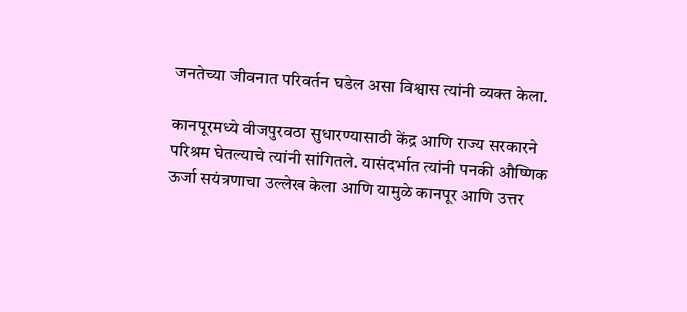जनतेच्या जीवनात परिवर्तन घडेल असा विश्वास त्यांनी व्यक्त केला.

कानपूरमध्ये वीजपुरवठा सुधारण्यासाठी केंद्र आणि राज्य सरकारने परिश्रम घेतल्याचे त्यांनी सांगितले. यासंदर्भात त्यांनी पनकी औष्णिक ऊर्जा सयंत्रणाचा उल्लेख केला आणि यामुळे कानपूर आणि उत्तर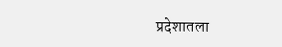प्रदेशातला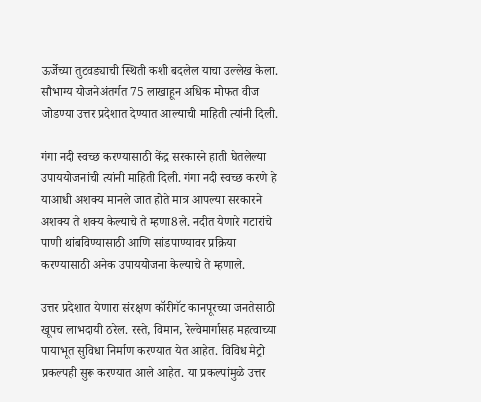ऊर्जेच्या तुटवड्याची स्थिती कशी बदलेल याचा उल्लेख केला. सौभाग्य योजनेअंतर्गत 75 लाखाहून अधिक मोफत वीज जोडण्या उत्तर प्रदेशात देण्यात आल्याची माहिती त्यांनी दिली.

गंगा नदी स्वच्छ करण्यासाठी केंद्र सरकारने हाती घेतलेल्या उपाययोजनांची त्यांनी माहिती दिली. गंगा नदी स्वच्छ करणे हे याआधी अशक्य मानले जात होते मात्र आपल्या सरकारने अशक्य ते शक्य केल्याचे ते म्हणा8ले. नदीत येणारे गटारांचे पाणी थांबविण्यासाठी आणि सांडपाण्यावर प्रक्रिया करण्यासाठी अनेक उपाययोजना केल्याचे ते म्हणाले.

उत्तर प्रदेशात येणारा संरक्षण कॉरीगॅट कानपूरच्या जनतेसाठी खूपच लाभदायी ठरेल. रस्ते, विमान, रेल्वेमार्गासह महत्वाच्या पायाभूत सुविधा निर्माण करण्यात येत आहेत. विविध मेट्रो प्रकल्पही सुरू करण्यात आले आहेत. या प्रकल्पांमुळे उत्तर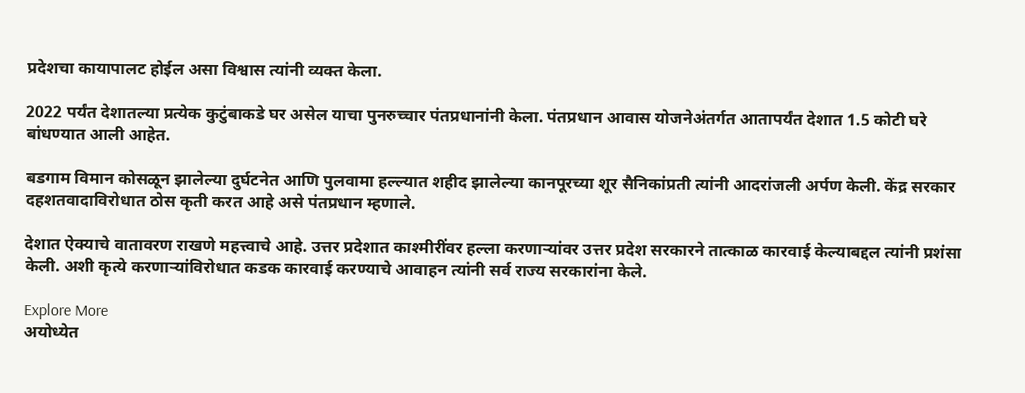प्रदेशचा कायापालट होईल असा विश्वास त्यांनी व्यक्त केला.

2022 पर्यंत देशातल्या प्रत्येक कुटुंबाकडे घर असेल याचा पुनरुच्चार पंतप्रधानांनी केला. पंतप्रधान आवास योजनेअंतर्गत आतापर्यंत देशात 1.5 कोटी घरे बांधण्यात आली आहेत.

बडगाम विमान कोसळून झालेल्या दुर्घटनेत आणि पुलवामा हल्ल्यात शहीद झालेल्या कानपूरच्या शूर सैनिकांप्रती त्यांनी आदरांजली अर्पण केली. केंद्र सरकार दहशतवादाविरोधात ठोस कृती करत आहे असे पंतप्रधान म्हणाले.

देशात ऐक्याचे वातावरण राखणे महत्त्वाचे आहे. उत्तर प्रदेशात काश्मीरींवर हल्ला करणाऱ्यांवर उत्तर प्रदेश सरकारने तात्काळ कारवाई केल्याबद्दल त्यांनी प्रशंसा केली. अशी कृत्ये करणाऱ्यांविरोधात कडक कारवाई करण्याचे आवाहन त्यांनी सर्व राज्य सरकारांना केले.

Explore More
अयोध्येत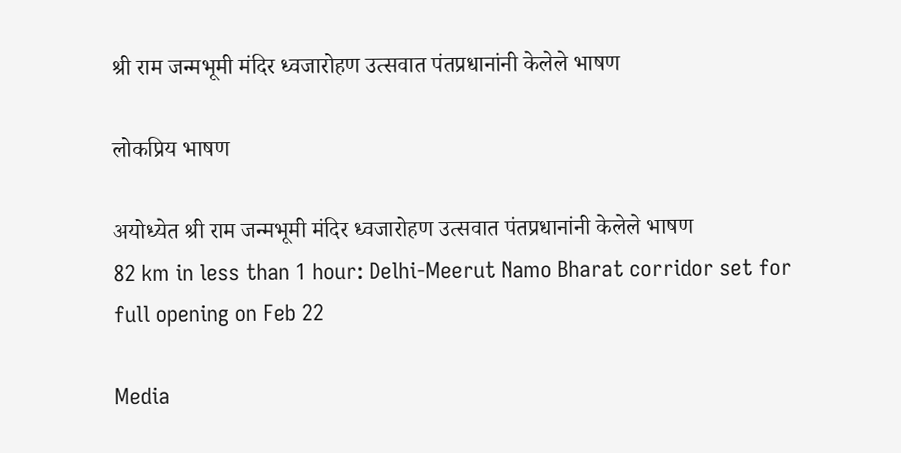श्री राम जन्मभूमी मंदिर ध्वजारोहण उत्सवात पंतप्रधानांनी केलेले भाषण

लोकप्रिय भाषण

अयोध्येत श्री राम जन्मभूमी मंदिर ध्वजारोहण उत्सवात पंतप्रधानांनी केलेले भाषण
82 km in less than 1 hour: Delhi-Meerut Namo Bharat corridor set for full opening on Feb 22

Media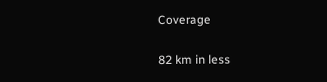Coverage

82 km in less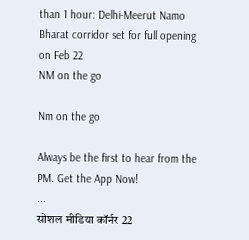than 1 hour: Delhi-Meerut Namo Bharat corridor set for full opening on Feb 22
NM on the go

Nm on the go

Always be the first to hear from the PM. Get the App Now!
...
सोशल मीडिया कॉर्नर 22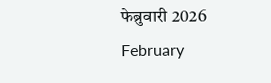फेब्रुवारी 2026
February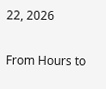22, 2026

From Hours to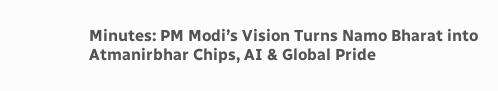Minutes: PM Modi’s Vision Turns Namo Bharat into Atmanirbhar Chips, AI & Global Pride